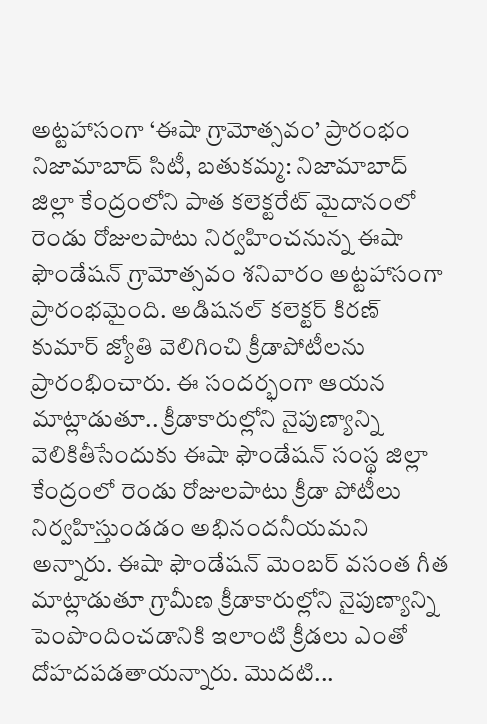అట్టహాసంగా ‘ఈషా గ్రామోత్సవం’ ప్రారంభం
నిజామాబాద్ సిటీ, బతుకమ్మ: నిజామాబాద్ జిల్లా కేంద్రంలోని పాత కలెక్టరేట్ మైదానంలో రెండు రోజులపాటు నిర్వహించనున్న ఈషా ఫౌండేషన్ గ్రామోత్సవం శనివారం అట్టహాసంగా ప్రారంభమైంది. అడిషనల్ కలెక్టర్ కిరణ్ కుమార్ జ్యోతి వెలిగించి క్రీడాపోటీలను ప్రారంభించారు. ఈ సందర్భంగా ఆయన మాట్లాడుతూ.. క్రీడాకారుల్లోని నైపుణ్యాన్ని వెలికితీసేందుకు ఈషా ఫౌండేషన్ సంస్థ జిల్లా కేంద్రంలో రెండు రోజులపాటు క్రీడా పోటీలు నిర్వహిస్తుండడం అభినందనీయమని అన్నారు. ఈషా ఫౌండేషన్ మెంబర్ వసంత గీత మాట్లాడుతూ గ్రామీణ క్రీడాకారుల్లోని నైపుణ్యాన్ని పెంపొందించడానికి ఇలాంటి క్రీడలు ఎంతో దోహదపడతాయన్నారు. మొదటి...